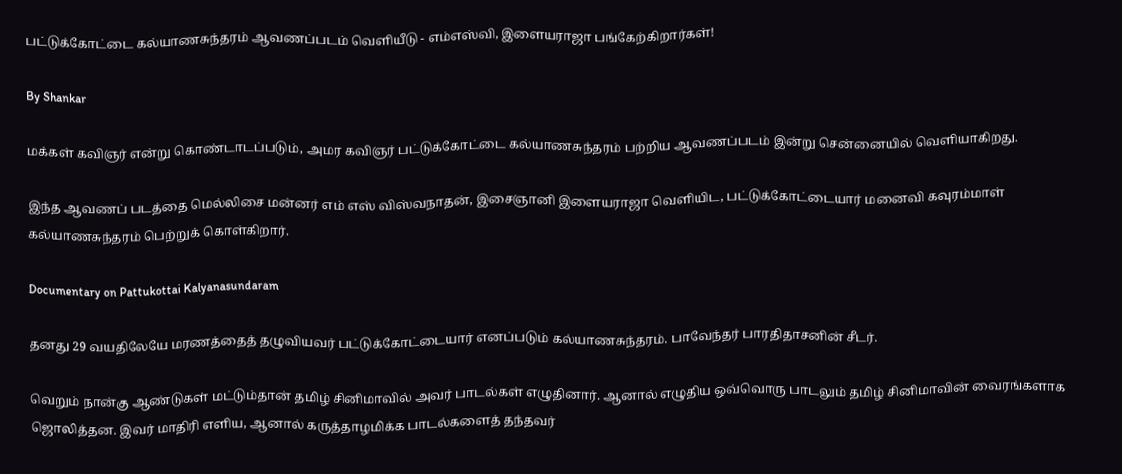பட்டுக்கோட்டை கல்யாணசுந்தரம் ஆவணப்படம் வெளியீடு - எம்எஸ்வி, இளையராஜா பங்கேற்கிறார்கள்!

By Shankar

மக்கள் கவிஞர் என்று கொண்டாடப்படும், அமர கவிஞர் பட்டுக்கோட்டை கல்யாணசுந்தரம் பற்றிய ஆவணப்படம் இன்று சென்னையில் வெளியாகிறது.

இந்த ஆவணப் படத்தை மெல்லிசை மன்னர் எம் எஸ் விஸ்வநாதன், இசைஞானி இளையராஜா வெளியிட, பட்டுக்கோட்டையார் மனைவி கவுரம்மாள் கல்யாணசுந்தரம் பெற்றுக் கொள்கிறார்.

Documentary on Pattukottai Kalyanasundaram

தனது 29 வயதிலேயே மரணத்தைத் தழுவியவர் பட்டுக்கோட்டையார் எனப்படும் கல்யாணசுந்தரம். பாவேந்தர் பாரதிதாசனின் சீடர்.

வெறும் நான்கு ஆண்டுகள் மட்டும்தான் தமிழ் சினிமாவில் அவர் பாடல்கள் எழுதினார். ஆனால் எழுதிய ஒவ்வொரு பாடலும் தமிழ் சினிமாவின் வைரங்களாக ஜொலித்தன. இவர் மாதிரி எளிய, ஆனால் கருத்தாழமிக்க பாடல்களைத் தந்தவர்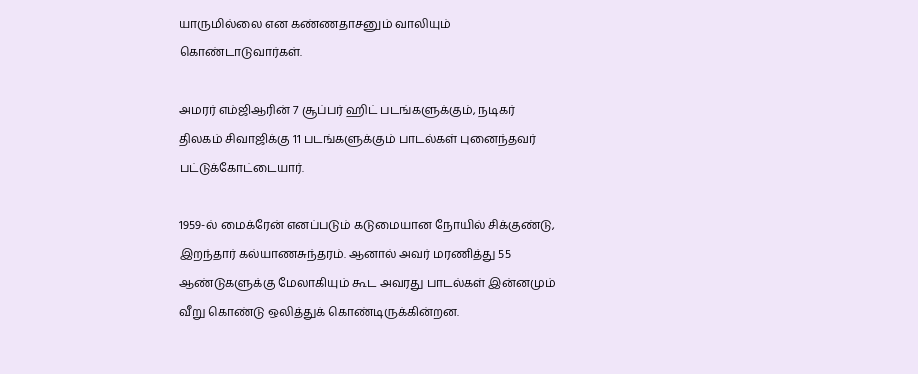யாருமில்லை என கண்ணதாசனும் வாலியும் கொண்டாடுவார்கள்.

அமரர் எம்ஜிஆரின் 7 சூப்பர் ஹிட் படங்களுக்கும், நடிகர் திலகம் சிவாஜிக்கு 11 படங்களுக்கும் பாடல்கள் புனைந்தவர் பட்டுக்கோட்டையார்.

1959-ல் மைக்ரேன் எனப்படும் கடுமையான நோயில் சிக்குண்டு, இறந்தார் கல்யாணசுந்தரம். ஆனால் அவர் மரணித்து 55 ஆண்டுகளுக்கு மேலாகியும் கூட அவரது பாடல்கள் இன்னமும் வீறு கொண்டு ஒலித்துக் கொண்டிருக்கின்றன.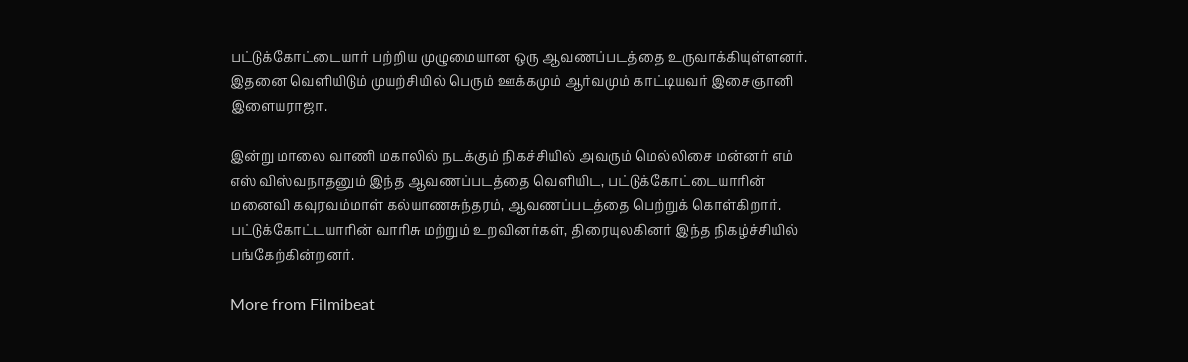பட்டுக்கோட்டையார் பற்றிய முழுமையான ஒரு ஆவணப்படத்தை உருவாக்கியுள்ளனர். இதனை வெளியிடும் முயற்சியில் பெரும் ஊக்கமும் ஆர்வமும் காட்டியவர் இசைஞானி இளையராஜா.

இன்று மாலை வாணி மகாலில் நடக்கும் நிகச்சியில் அவரும் மெல்லிசை மன்னர் எம் எஸ் விஸ்வநாதனும் இந்த ஆவணப்படத்தை வெளியிட, பட்டுக்கோட்டையாரின் மனைவி கவுரவம்மாள் கல்யாணசுந்தரம், ஆவணப்படத்தை பெற்றுக் கொள்கிறார். பட்டுக்கோட்டயாரின் வாரிசு மற்றும் உறவினர்கள், திரையுலகினர் இந்த நிகழ்ச்சியில் பங்கேற்கின்றனர்.

More from Filmibeat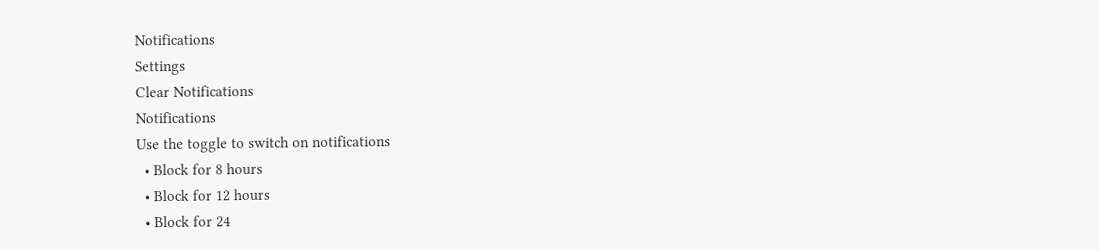Notifications
Settings
Clear Notifications
Notifications
Use the toggle to switch on notifications
  • Block for 8 hours
  • Block for 12 hours
  • Block for 24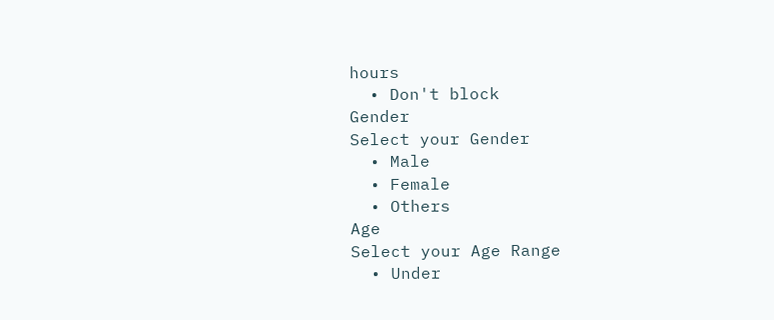hours
  • Don't block
Gender
Select your Gender
  • Male
  • Female
  • Others
Age
Select your Age Range
  • Under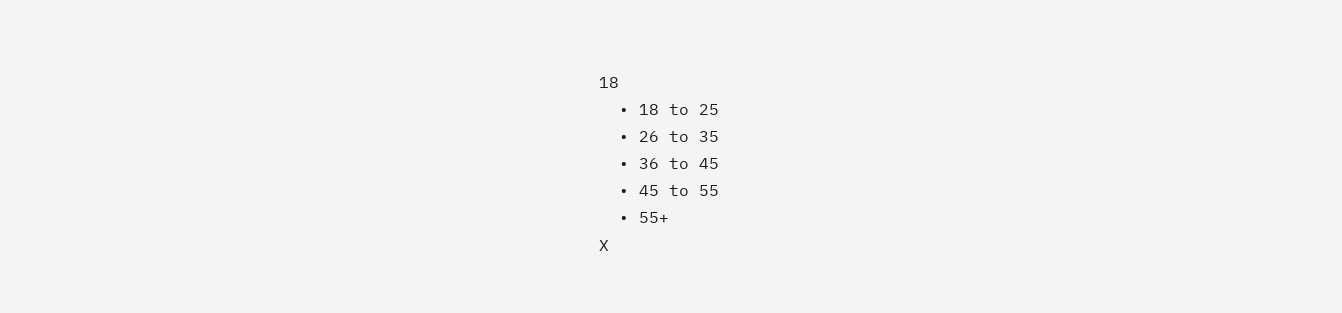18
  • 18 to 25
  • 26 to 35
  • 36 to 45
  • 45 to 55
  • 55+
X